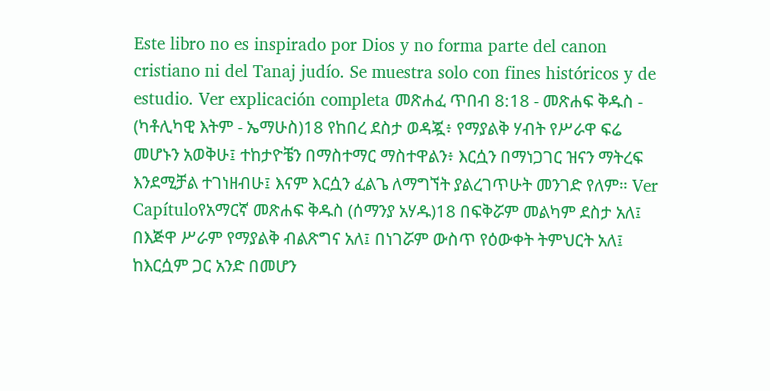Este libro no es inspirado por Dios y no forma parte del canon cristiano ni del Tanaj judío. Se muestra solo con fines históricos y de estudio. Ver explicación completa መጽሐፈ ጥበብ 8:18 - መጽሐፍ ቅዱስ - (ካቶሊካዊ እትም - ኤማሁስ)18 የከበረ ደስታ ወዳጇ፥ የማያልቅ ሃብት የሥራዋ ፍሬ መሆኑን አወቅሁ፤ ተከታዮቼን በማስተማር ማስተዋልን፥ እርሷን በማነጋገር ዝናን ማትረፍ እንደሚቻል ተገነዘብሁ፤ እናም እርሷን ፈልጌ ለማግኘት ያልረገጥሁት መንገድ የለም። Ver Capítuloየአማርኛ መጽሐፍ ቅዱስ (ሰማንያ አሃዱ)18 በፍቅሯም መልካም ደስታ አለ፤ በእጅዋ ሥራም የማያልቅ ብልጽግና አለ፤ በነገሯም ውስጥ የዕውቀት ትምህርት አለ፤ ከእርሷም ጋር አንድ በመሆን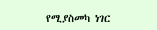የሚያስመካ ነገር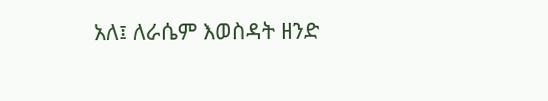አለ፤ ለራሴም እወስዳት ዘንድ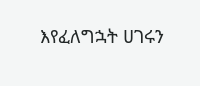እየፈለግኋት ሀገሩን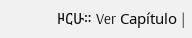ዞርሁ። Ver Capítulo |